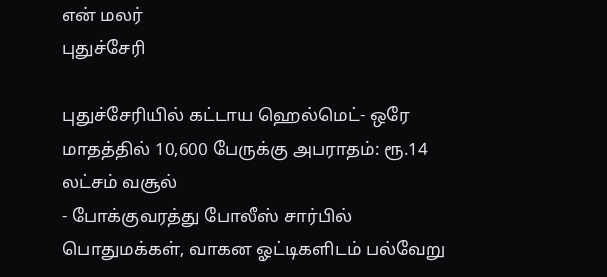என் மலர்
புதுச்சேரி

புதுச்சேரியில் கட்டாய ஹெல்மெட்- ஒரே மாதத்தில் 10,600 பேருக்கு அபராதம்: ரூ.14 லட்சம் வசூல்
- போக்குவரத்து போலீஸ் சார்பில் பொதுமக்கள், வாகன ஓட்டிகளிடம் பல்வேறு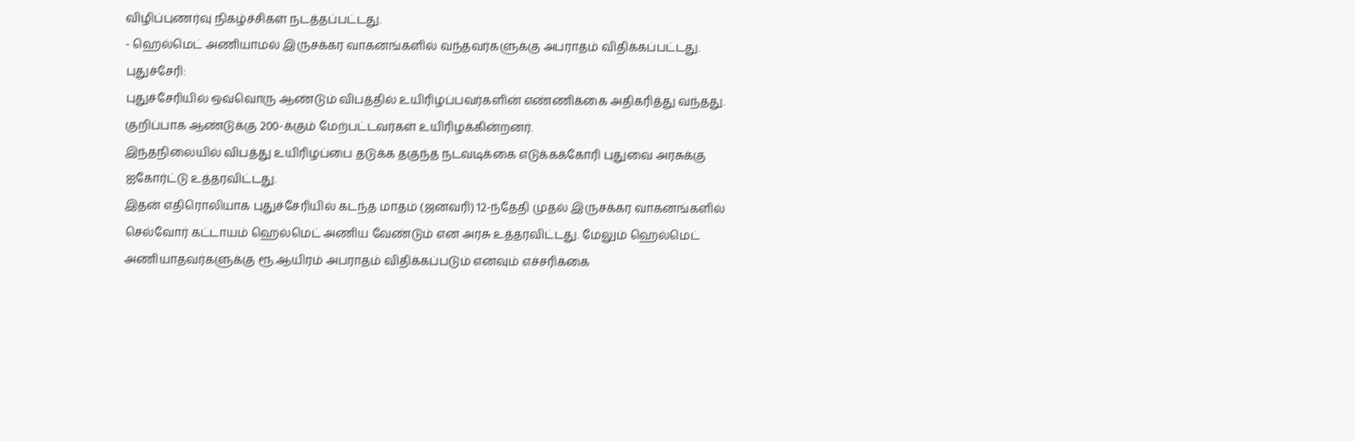விழிப்புணர்வு நிகழ்ச்சிகள் நடத்தப்பட்டது.
- ஹெல்மெட் அணியாமல் இருசக்கர வாகனங்களில் வந்தவர்களுக்கு அபராதம் விதிக்கப்பட்டது.
புதுச்சேரி:
புதுச்சேரியில் ஒவ்வொரு ஆண்டும் விபத்தில் உயிரிழப்பவர்களின் எண்ணிக்கை அதிகரித்து வந்தது. குறிப்பாக ஆண்டுக்கு 200-க்கும் மேற்பட்டவர்கள் உயிரிழக்கின்றனர்.
இந்தநிலையில் விபத்து உயிரிழப்பை தடுக்க தகுந்த நடவடிக்கை எடுக்கக்கோரி புதுவை அரசுக்கு ஐகோர்ட்டு உத்தரவிட்டது.
இதன் எதிரொலியாக புதுச்சேரியில் கடந்த மாதம் (ஜனவரி) 12-ந்தேதி முதல் இருசக்கர வாகனங்களில் செல்வோர் கட்டாயம் ஹெல்மெட் அணிய வேண்டும் என அரசு உத்தரவிட்டது. மேலும் ஹெல்மெட் அணியாதவர்களுக்கு ரூ.ஆயிரம் அபராதம் விதிக்கப்படும் எனவும் எச்சரிக்கை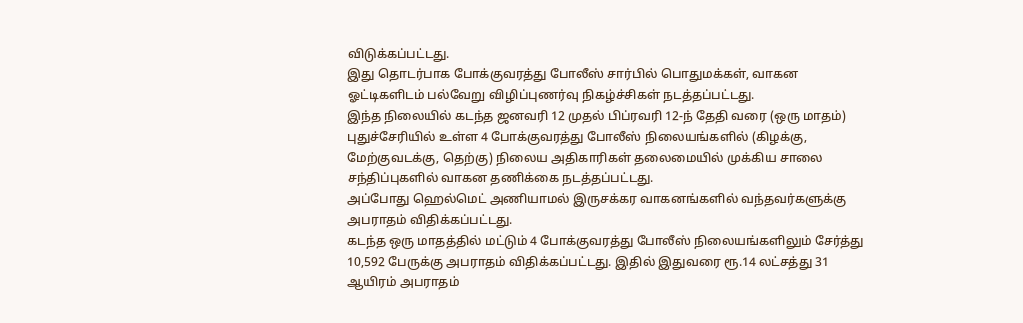விடுக்கப்பட்டது.
இது தொடர்பாக போக்குவரத்து போலீஸ் சார்பில் பொதுமக்கள், வாகன ஓட்டிகளிடம் பல்வேறு விழிப்புணர்வு நிகழ்ச்சிகள் நடத்தப்பட்டது.
இந்த நிலையில் கடந்த ஜனவரி 12 முதல் பிப்ரவரி 12-ந் தேதி வரை (ஒரு மாதம்) புதுச்சேரியில் உள்ள 4 போக்குவரத்து போலீஸ் நிலையங்களில் (கிழக்கு, மேற்குவடக்கு, தெற்கு) நிலைய அதிகாரிகள் தலைமையில் முக்கிய சாலை சந்திப்புகளில் வாகன தணிக்கை நடத்தப்பட்டது.
அப்போது ஹெல்மெட் அணியாமல் இருசக்கர வாகனங்களில் வந்தவர்களுக்கு அபராதம் விதிக்கப்பட்டது.
கடந்த ஒரு மாதத்தில் மட்டும் 4 போக்குவரத்து போலீஸ் நிலையங்களிலும் சேர்த்து 10,592 பேருக்கு அபராதம் விதிக்கப்பட்டது. இதில் இதுவரை ரூ.14 லட்சத்து 31 ஆயிரம் அபராதம்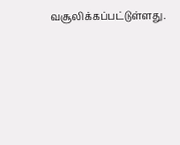வசூலிக்கப்பட்டுள்ளது.